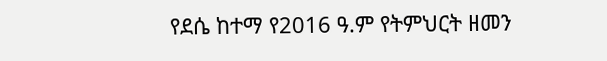የደሴ ከተማ የ2016 ዓ.ም የትምህርት ዘመን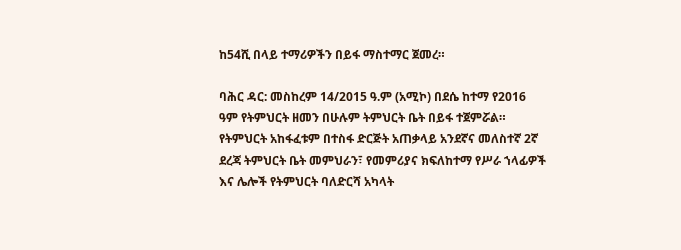ከ54ሺ በላይ ተማሪዎችን በይፋ ማስተማር ጀመረ።

ባሕር ዳር: መስከረም 14/2015 ዓ.ም (አሚኮ) በደሴ ከተማ የ2016 ዓም የትምህርት ዘመን በሁሉም ትምህርት ቤት በይፋ ተጀምሯል። የትምህርት አከፋፈቱም በተስፋ ድርጅት አጠቃላይ አንደኛና መለስተኛ 2ኛ ደረጃ ትምህርት ቤት መምህራን፣ የመምሪያና ክፍለከተማ የሥራ ኀላፊዎች እና ሌሎች የትምህርት ባለድርሻ አካላት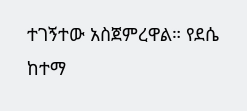ተገኝተው አስጀምረዋል። የደሴ ከተማ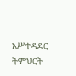አሥተዳደር ትምህርት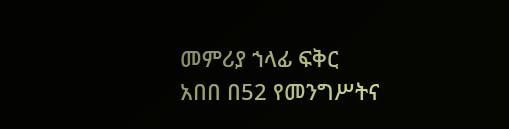መምሪያ ኀላፊ ፍቅር አበበ በ52 የመንግሥትና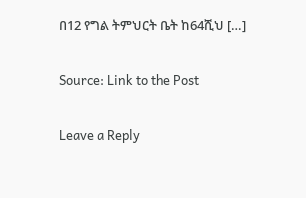በ12 የግል ትምህርት ቤት ከ64ሺህ […]

Source: Link to the Post

Leave a Reply